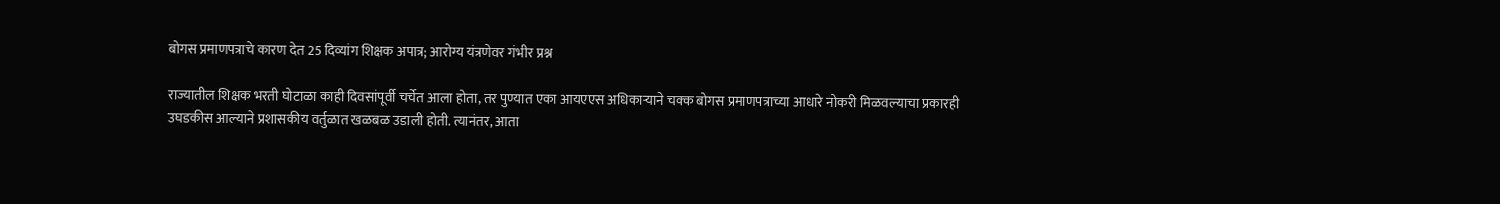बोगस प्रमाणपत्राचे कारण देत 25 दिव्यांग शिक्षक अपात्र; आरोग्य यंत्रणेवर गंभीर प्रश्न

राज्यातील शिक्षक भरती घोटाळा काही दिवसांपूर्वी चर्चेत आला होता, तर पुण्यात एका आयएएस अधिकाऱ्याने चक्क बोगस प्रमाणपत्राच्या आधारे नोकरी मिळवल्याचा प्रकारही उघडकीस आल्याने प्रशासकीय वर्तुळात खळबळ उडाली होती. त्यानंतर, आता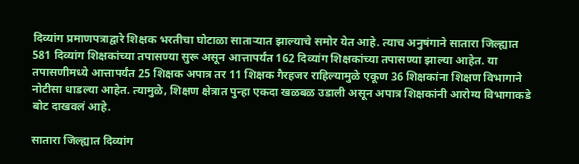दिव्यांग प्रमाणपत्राद्वारे शिक्षक भरतीचा घोटाळा साताऱ्यात झाल्याचे समोर येत आहे. त्याच अनुषंगाने सातारा जिल्ह्यात 581 दिव्यांग शिक्षकांच्या तपासण्या सुरू असून आत्तापर्यंत 162 दिव्यांग शिक्षकांच्या तपासण्या झाल्या आहेत. या तपासणीमध्ये आत्तापर्यंत 25 शिक्षक अपात्र तर 11 शिक्षक गैरहजर राहिल्यामुळे एकूण 36 शिक्षकांना शिक्षण विभागाने नोटीसा धाडल्या आहेत. त्यामुळे, शिक्षण क्षेत्रात पुन्हा एकदा खळबळ उडाली असून अपात्र शिक्षकांनी आरोग्य विभागाकडे बोट दाखवलं आहे.

सातारा जिल्ह्यात दिव्यांग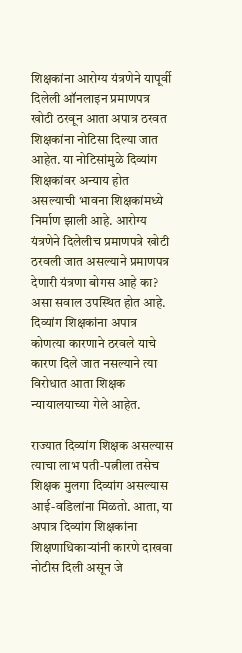शिक्षकांना आरोग्य यंत्रणेने यापूर्वी दिलेली ऑनलाइन प्रमाणपत्र खोटी ठरवून आता अपात्र ठरवत शिक्षकांना नोटिसा दिल्या जात आहेत. या नोटिसांमुळे दिव्यांग शिक्षकांवर अन्याय होत असल्याची भावना शिक्षकांमध्ये निर्माण झाली आहे. आरोग्य यंत्रणेने दिलेलीच प्रमाणपत्रे खोटी ठरवली जात असल्याने प्रमाणपत्र देणारी यंत्रणा बोगस आहे का? असा सवाल उपस्थित होत आहे. दिव्यांग शिक्षकांना अपात्र कोणत्या कारणाने ठरवले याचे कारण दिले जात नसल्याने त्या विरोधात आता शिक्षक न्यायालयाच्या गेले आहेत.

राज्यात दिव्यांग शिक्षक असल्यास त्याचा लाभ पती-पत्नीला तसेच शिक्षक मुलगा दिव्यांग असल्यास आई-वडिलांना मिळतो. आता, या अपात्र दिव्यांग शिक्षकांना शिक्षणाधिकाऱ्यांनी कारणे दाखवा नोटीस दिली असून जे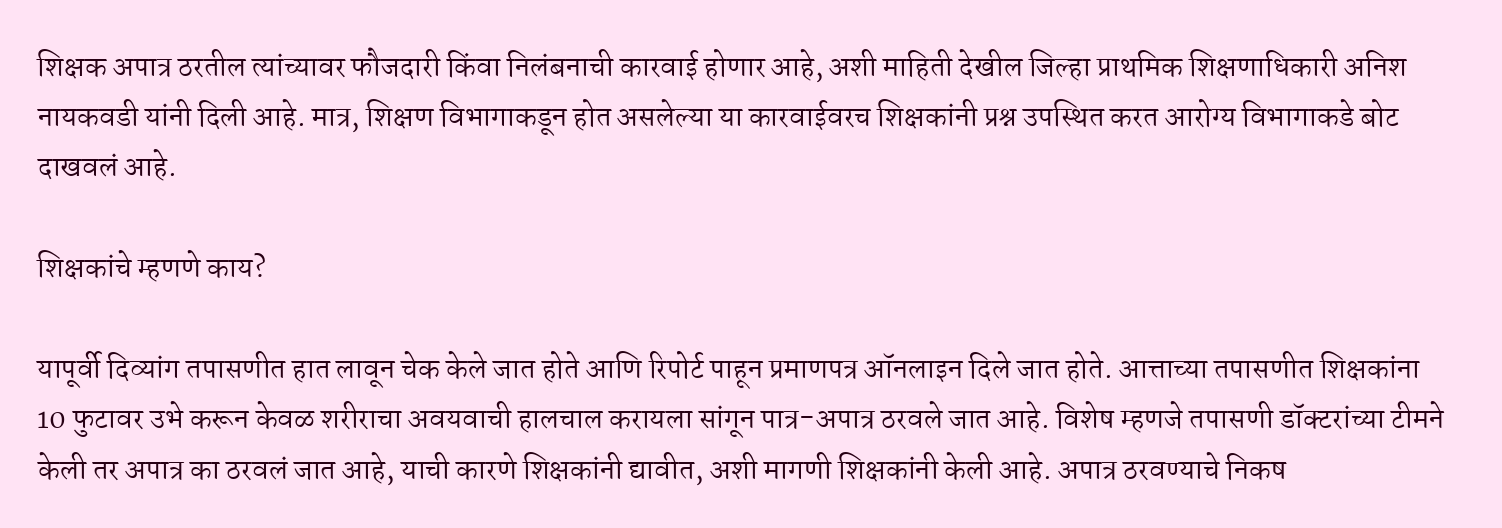शिक्षक अपात्र ठरतील त्यांच्यावर फौजदारी किंवा निलंबनाची कारवाई होणार आहे, अशी माहिती देखील जिल्हा प्राथमिक शिक्षणाधिकारी अनिश नायकवडी यांनी दिली आहे. मात्र, शिक्षण विभागाकडून होत असलेल्या या कारवाईवरच शिक्षकांनी प्रश्न उपस्थित करत आरोग्य विभागाकडे बोट दाखवलं आहे.

शिक्षकांचे म्हणणे काय?

यापूर्वी दिव्यांग तपासणीत हात लावून चेक केले जात होते आणि रिपोर्ट पाहून प्रमाणपत्र ऑनलाइन दिले जात होते. आत्ताच्या तपासणीत शिक्षकांना 10 फुटावर उभे करून केवळ शरीराचा अवयवाची हालचाल करायला सांगून पात्र-अपात्र ठरवले जात आहे. विशेष म्हणजे तपासणी डॉक्टरांच्या टीमने केली तर अपात्र का ठरवलं जात आहे, याची कारणे शिक्षकांनी द्यावीत, अशी मागणी शिक्षकांनी केली आहे. अपात्र ठरवण्याचे निकष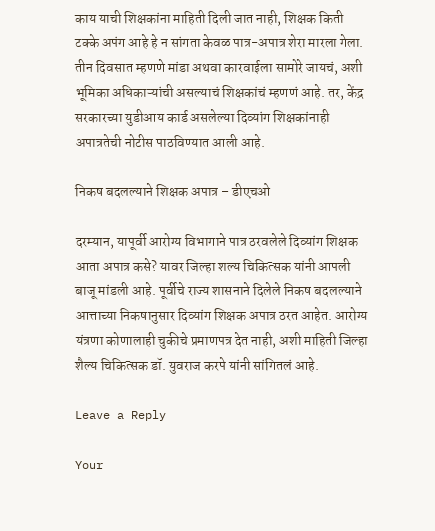काय याची शिक्षकांना माहिती दिली जात नाही, शिक्षक किती टक्के अपंग आहे हे न सांगता केवळ पात्र-अपात्र शेरा मारला गेला. तीन दिवसात म्हणणे मांडा अथवा कारवाईला सामोरे जायचं, अशी भूमिका अधिकाऱ्यांची असल्याचं शिक्षकांचं म्हणणं आहे. तर, केंद्र सरकारच्या युडीआय कार्ड असलेल्या दिव्यांग शिक्षकांनाही अपात्रतेची नोटीस पाठविण्यात आली आहे.

निकष बदलल्याने शिक्षक अपात्र – डीएचओ

दरम्यान, यापूर्वी आरोग्य विभागाने पात्र ठरवलेले दिव्यांग शिक्षक आता अपात्र कसे? यावर जिल्हा शल्य चिकित्सक यांनी आपली बाजू मांडली आहे. पूर्वीचे राज्य शासनाने दिलेले निकष बदलल्याने आत्ताच्या निकषानुसार दिव्यांग शिक्षक अपात्र ठरत आहेत. आरोग्य यंत्रणा कोणालाही चुकीचे प्रमाणपत्र देत नाही, अशी माहिती जिल्हा शैल्य चिकित्सक डॉ. युवराज करपे यांनी सांगितलं आहे.

Leave a Reply

Your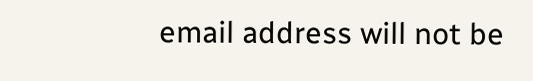email address will not be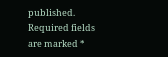published. Required fields are marked *